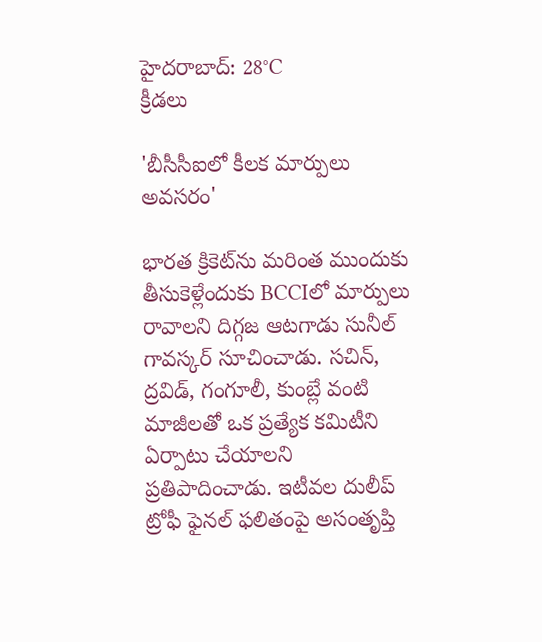హైదరాబాద్: 28°C
క్రీడలు

'బీసీసీఐలో కీలక మార్పులు అవసరం'

భారత క్రికెట్‌ను మరింత ముందుకు తీసుకెళ్లేందుకు BCCIలో మార్పులు రావాలని దిగ్గజ ఆటగాడు సునీల్ గావస్కర్ సూచించాడు. సచిన్, ద్రవిడ్, గంగూలీ, కుంబ్లే వంటి మాజీలతో ఒక ప్రత్యేక కమిటీని ఏర్పాటు చేయాలని ప్రతిపాదించాడు. ఇటీవల దులీప్ ట్రోఫీ ఫైనల్‌ ఫలితంపై అసంతృప్తి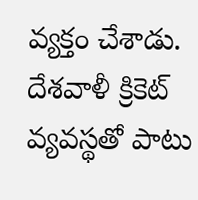వ్యక్తం చేశాడు. దేశవాళీ క్రికెట్ వ్యవస్థతో పాటు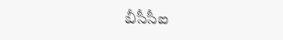బీసీసీఐ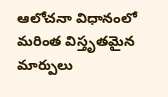ఆలోచనా విధానంలో మరింత విస్తృతమైన మార్పులు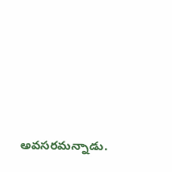అవసరమన్నాడు.